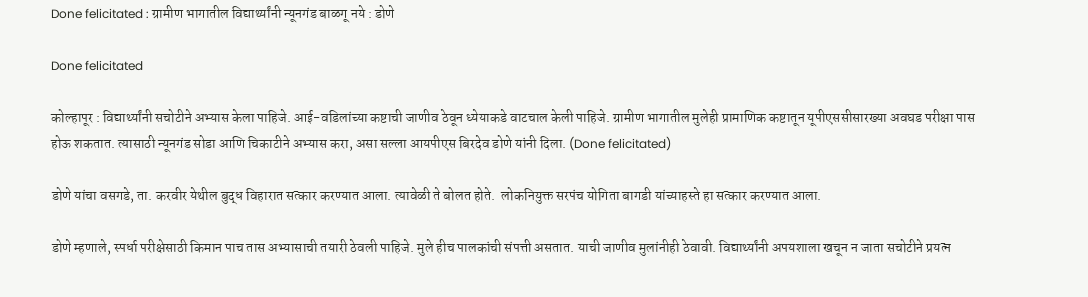Done felicitated : ग्रामीण भागातील विद्यार्थ्यांनी न्यूनगंड बाळगू नये : डोणे

Done felicitated

कोल्हापूर : विद्यार्थ्यांनी सचोटीने अभ्यास केला पाहिजे. आई-वडिलांच्या कष्टाची जाणीव ठेवून ध्येयाकडे वाटचाल केली पाहिजे. ग्रामीण भागातील मुलेही प्रामाणिक कष्टातून यूपीएससीसारख्या अवघड परीक्षा पास होऊ शकतात. त्यासाठी न्यूनगंड सोडा आणि चिकाटीने अभ्यास करा, असा सल्ला आयपीएस बिरदेव डोणे यांनी दिला. (Done felicitated)

डोणे यांचा वसगडे, ता. करवीर येथील बुद्ध विहारात सत्कार करण्यात आला. त्यावेळी ते बोलत होते.  लोकनियुक्त सरपंच योगिता बागडी यांच्याहस्ते हा सत्कार करण्यात आला.

डोणे म्हणाले, स्पर्धा परीक्षेसाठी किमान पाच तास अभ्यासाची तयारी ठेवली पाहिजे. मुले हीच पालकांची संपत्ती असतात. याची जाणीव मुलांनीही ठेवावी. विद्यार्थ्यांनी अपयशाला खचून न जाता सचोटीने प्रयत्न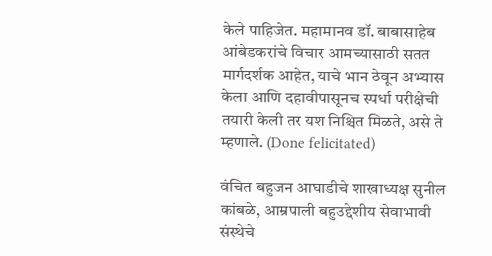केले पाहिजेत. महामानव डॉ. बाबासाहेब आंबेडकरांचे विचार आमच्यासाठी सतत मार्गदर्शक आहेत, याचे भान ठेवून अभ्यास केला आणि दहावीपासूनच स्पर्धा परीक्षेची तयारी केली तर यश निश्चित मिळते, असे ते म्हणाले. (Done felicitated)

वंचित बहुजन आघाडीचे शाखाध्यक्ष सुनील कांबळे, आम्रपाली बहुउद्देशीय सेवाभावी संस्थेचे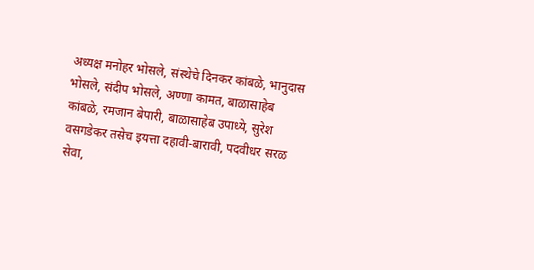अध्यक्ष मनोहर भोसले, संस्थेचे दिनकर कांबळे, भानुदास भोसले, संदीप भोसले, अण्णा कामत, बाळासाहेब कांबळे, रमजान बेपारी, बाळासाहेब उपाध्ये, सुरेश वसगडेकर तसेच इयत्ता दहावी-बारावी, पदवीधर सरळ सेवा,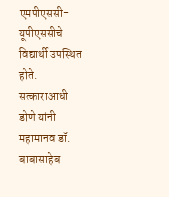एमपीएससी-यूपीएससीचे विद्यार्थी उपस्थित होते. सत्काराआधी डोणे यांनी महामानव डॉ. बाबासाहेब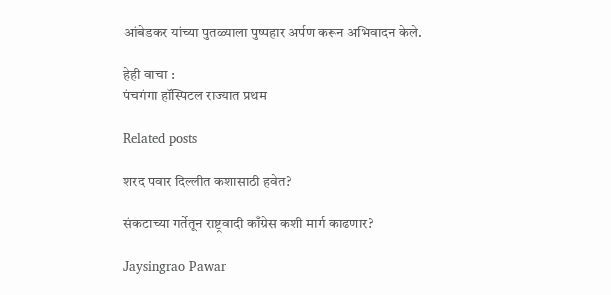आंबेडकर यांच्या पुतळ्याला पुष्पहार अर्पण करून अभिवादन केले.

हेही वाचा :
पंचगंगा हॉस्पिटल राज्यात प्रथम

Related posts

शरद पवार दिल्लीत कशासाठी हवेत?

संकटाच्या गर्तेतून राष्ट्रवादी काँग्रेस कशी मार्ग काढणार?

Jaysingrao Pawar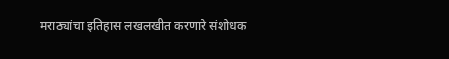मराठ्यांचा इतिहास लखलखीत करणारे संशोधक